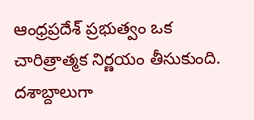ఆంధ్రప్రదేశ్ ప్రభుత్వం ఒక చారిత్రాత్మక నిర్ణయం తీసుకుంది. దశాబ్దాలుగా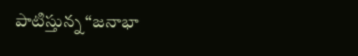పాటిస్తున్న “జనాభా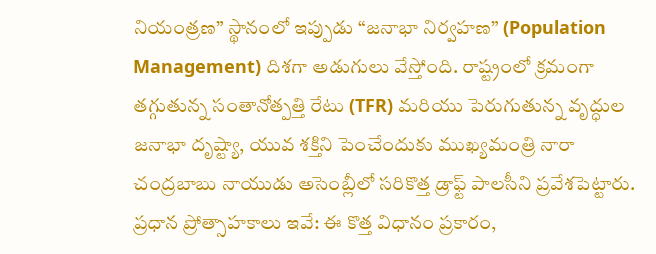నియంత్రణ” స్థానంలో ఇప్పుడు “జనాభా నిర్వహణ” (Population Management) దిశగా అడుగులు వేస్తోంది. రాష్ట్రంలో క్రమంగా తగ్గుతున్న సంతానోత్పత్తి రేటు (TFR) మరియు పెరుగుతున్న వృద్ధుల జనాభా దృష్ట్యా, యువ శక్తిని పెంచేందుకు ముఖ్యమంత్రి నారా చంద్రబాబు నాయుడు అసెంబ్లీలో సరికొత్త డ్రాఫ్ట్ పాలసీని ప్రవేశపెట్టారు.
ప్రధాన ప్రోత్సాహకాలు ఇవే: ఈ కొత్త విధానం ప్రకారం,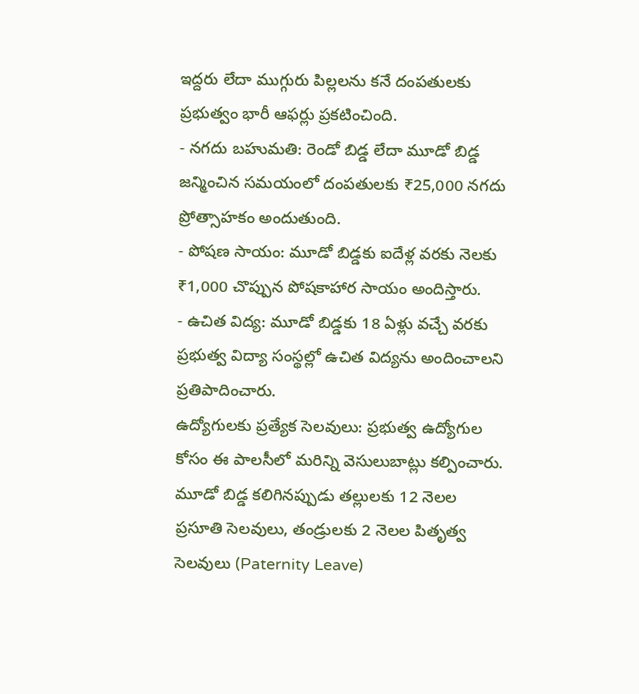ఇద్దరు లేదా ముగ్గురు పిల్లలను కనే దంపతులకు ప్రభుత్వం భారీ ఆఫర్లు ప్రకటించింది.
- నగదు బహుమతి: రెండో బిడ్డ లేదా మూడో బిడ్డ జన్మించిన సమయంలో దంపతులకు ₹25,000 నగదు ప్రోత్సాహకం అందుతుంది.
- పోషణ సాయం: మూడో బిడ్డకు ఐదేళ్ల వరకు నెలకు ₹1,000 చొప్పున పోషకాహార సాయం అందిస్తారు.
- ఉచిత విద్య: మూడో బిడ్డకు 18 ఏళ్లు వచ్చే వరకు ప్రభుత్వ విద్యా సంస్థల్లో ఉచిత విద్యను అందించాలని ప్రతిపాదించారు.
ఉద్యోగులకు ప్రత్యేక సెలవులు: ప్రభుత్వ ఉద్యోగుల కోసం ఈ పాలసీలో మరిన్ని వెసులుబాట్లు కల్పించారు. మూడో బిడ్డ కలిగినప్పుడు తల్లులకు 12 నెలల ప్రసూతి సెలవులు, తండ్రులకు 2 నెలల పితృత్వ సెలవులు (Paternity Leave)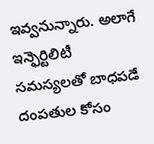ఇవ్వనున్నారు. అలాగే ఇన్ఫెర్టిలిటీ సమస్యలతో బాధపడే దంపతుల కోసం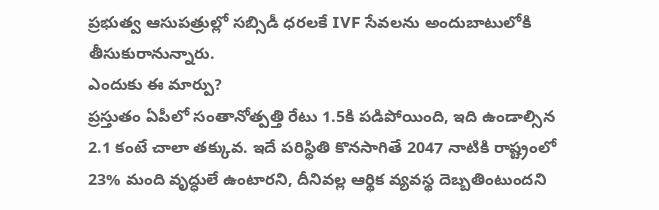ప్రభుత్వ ఆసుపత్రుల్లో సబ్సిడీ ధరలకే IVF సేవలను అందుబాటులోకి తీసుకురానున్నారు.
ఎందుకు ఈ మార్పు?
ప్రస్తుతం ఏపీలో సంతానోత్పత్తి రేటు 1.5కి పడిపోయింది, ఇది ఉండాల్సిన 2.1 కంటే చాలా తక్కువ. ఇదే పరిస్థితి కొనసాగితే 2047 నాటికి రాష్ట్రంలో 23% మంది వృద్ధులే ఉంటారని, దీనివల్ల ఆర్థిక వ్యవస్థ దెబ్బతింటుందని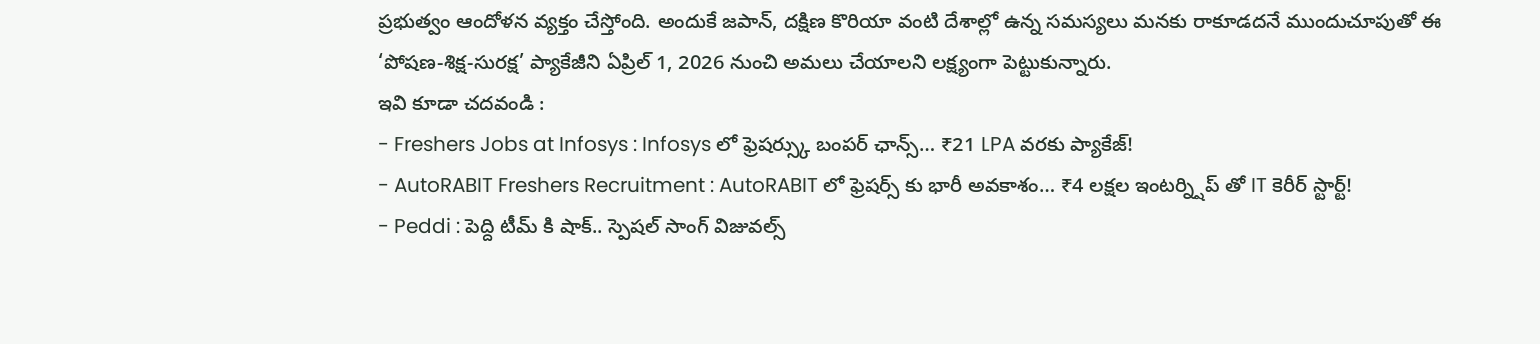ప్రభుత్వం ఆందోళన వ్యక్తం చేస్తోంది. అందుకే జపాన్, దక్షిణ కొరియా వంటి దేశాల్లో ఉన్న సమస్యలు మనకు రాకూడదనే ముందుచూపుతో ఈ ‘పోషణ-శిక్ష-సురక్ష’ ప్యాకేజీని ఏప్రిల్ 1, 2026 నుంచి అమలు చేయాలని లక్ష్యంగా పెట్టుకున్నారు.
ఇవి కూడా చదవండి :
- Freshers Jobs at Infosys : Infosys లో ఫ్రెషర్స్కు బంపర్ ఛాన్స్… ₹21 LPA వరకు ప్యాకేజ్!
- AutoRABIT Freshers Recruitment : AutoRABIT లో ఫ్రెషర్స్ కు భారీ అవకాశం… ₹4 లక్షల ఇంటర్న్షిప్ తో IT కెరీర్ స్టార్ట్!
- Peddi : పెద్ది టీమ్ కి షాక్.. స్పెషల్ సాంగ్ విజువల్స్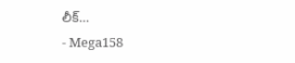లీక్…
- Mega158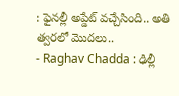: ఫైనల్లీ అప్డేట్ వచ్చేసింది.. అతి త్వరలో మొదలు..
- Raghav Chadda : ఢిల్లీ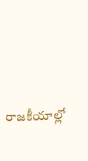రాజకీయాల్లో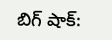బిగ్ షాక్: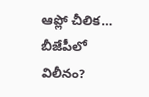ఆప్లో చీలిక… బీజేపీలో విలీనం?